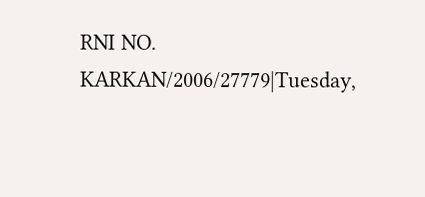RNI NO. KARKAN/2006/27779|Tuesday,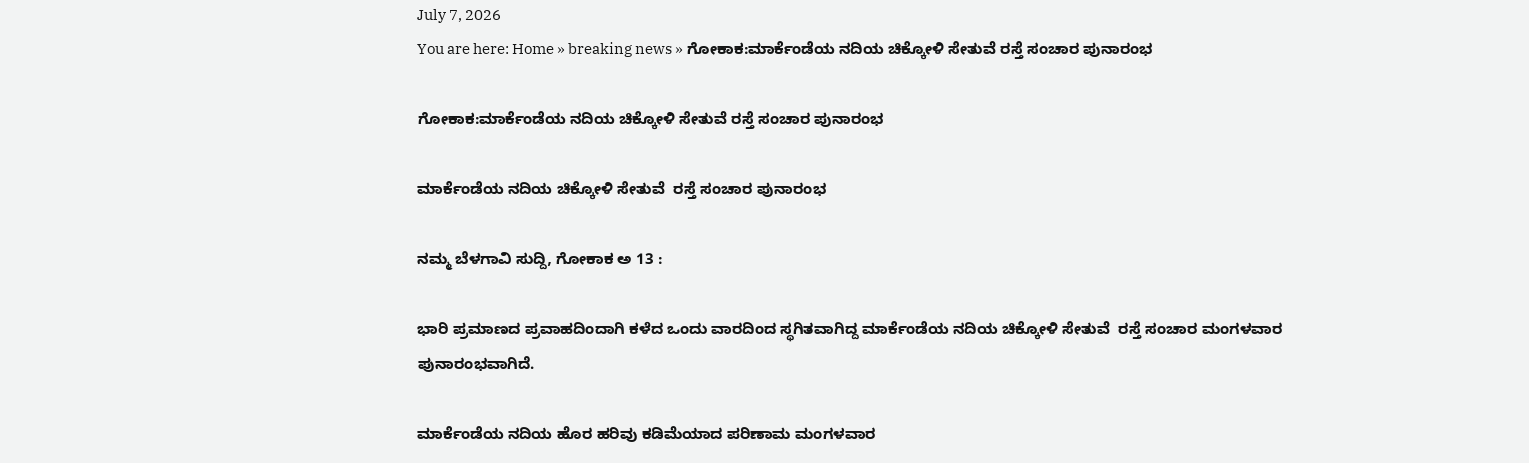July 7, 2026
You are here: Home » breaking news » ಗೋಕಾಕ:ಮಾರ್ಕೆಂಡೆಯ ನದಿಯ ಚಿಕ್ಕೋಳಿ ಸೇತುವೆ ರಸ್ತೆ ಸಂಚಾರ ಪುನಾರಂಭ

ಗೋಕಾಕ:ಮಾರ್ಕೆಂಡೆಯ ನದಿಯ ಚಿಕ್ಕೋಳಿ ಸೇತುವೆ ರಸ್ತೆ ಸಂಚಾರ ಪುನಾರಂಭ

ಮಾರ್ಕೆಂಡೆಯ ನದಿಯ ಚಿಕ್ಕೋಳಿ ಸೇತುವೆ  ರಸ್ತೆ ಸಂಚಾರ ಪುನಾರಂಭ

ನಮ್ಮ ಬೆಳಗಾವಿ ಸುದ್ದಿ, ಗೋಕಾಕ ಅ 13 :

ಭಾರಿ ಪ್ರಮಾಣದ ಪ್ರವಾಹದಿಂದಾಗಿ ಕಳೆದ ಒಂದು ವಾರದಿಂದ ಸ್ಥಗಿತವಾಗಿದ್ದ ಮಾರ್ಕೆಂಡೆಯ ನದಿಯ ಚಿಕ್ಕೋಳಿ ಸೇತುವೆ  ರಸ್ತೆ ಸಂಚಾರ ಮಂಗಳವಾರ ಪುನಾರಂಭವಾಗಿದೆ.

ಮಾರ್ಕೆಂಡೆಯ ನದಿಯ ಹೊರ ಹರಿವು ಕಡಿಮೆಯಾದ ಪರಿಣಾಮ ಮಂಗಳವಾರ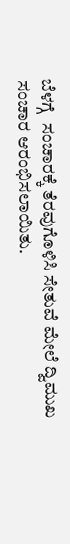ಬೆಳಗ್ಗೆ  ಸಂಚಾರಕ್ಕೆ ತೆರವುಗೊಳಿಸಿ ಸೇತುವೆ ಮೇಲೆ ದ್ವಿಮುಖ ಸಂಚಾರ ಆರಂಭಿಸಲಾಯಿತು.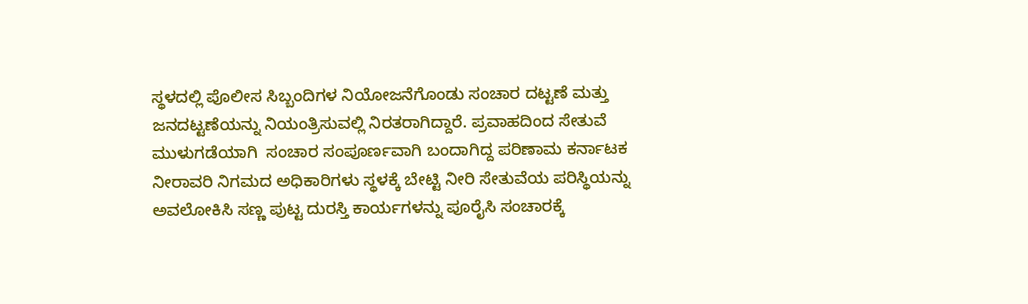ಸ್ಥಳದಲ್ಲಿ ಪೊಲೀಸ ಸಿಬ್ಬಂದಿಗಳ ನಿಯೋಜನೆಗೊಂಡು ಸಂಚಾರ ದಟ್ಟಣೆ ಮತ್ತು ಜನದಟ್ಟಣೆಯನ್ನು ನಿಯಂತ್ರಿಸುವಲ್ಲಿ ನಿರತರಾಗಿದ್ದಾರೆ. ಪ್ರವಾಹದಿಂದ ಸೇತುವೆ ಮುಳುಗಡೆಯಾಗಿ  ಸಂಚಾರ ಸಂಪೂರ್ಣವಾಗಿ ಬಂದಾಗಿದ್ದ ಪರಿಣಾಮ ಕರ್ನಾಟಕ ನೀರಾವರಿ ನಿಗಮದ ಅಧಿಕಾರಿಗಳು ಸ್ಥಳಕ್ಕೆ ಬೇಟ್ಟಿ ನೀರಿ ಸೇತುವೆಯ ಪರಿಸ್ಥಿಯನ್ನು ಅವಲೋಕಿಸಿ ಸಣ್ಣ ಪುಟ್ಟ ದುರಸ್ತಿ ಕಾರ್ಯಗಳನ್ನು ಪೂರೈಸಿ ಸಂಚಾರಕ್ಕೆ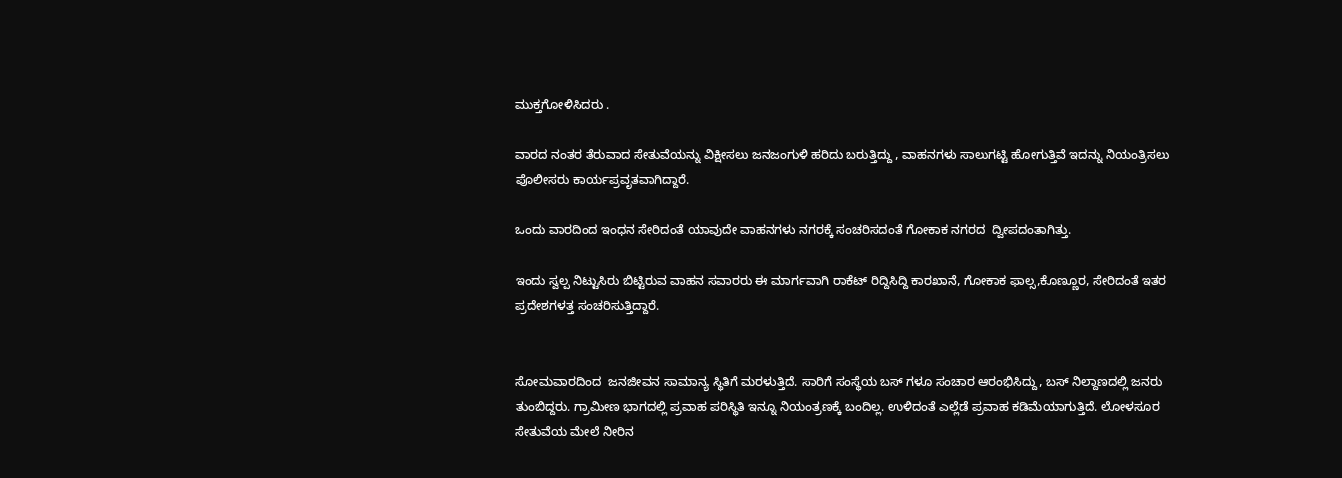ಮುಕ್ತಗೋಳಿಸಿದರು‌ .

ವಾರದ ನಂತರ ತೆರುವಾದ ಸೇತುವೆಯನ್ನು ವಿಕ್ಷೀಸಲು ಜನಜಂಗುಳಿ ಹರಿದು ಬರುತ್ತಿದ್ದು , ವಾಹನಗಳು ಸಾಲುಗಟ್ಟಿ ಹೋಗುತ್ತಿವೆ ಇದನ್ನು ನಿಯಂತ್ರಿಸಲು ಪೊಲೀಸರು ಕಾರ್ಯಪ್ರವೃತವಾಗಿದ್ದಾರೆ.

ಒಂದು ವಾರದಿಂದ ಇಂಧನ ಸೇರಿದಂತೆ ಯಾವುದೇ ವಾಹನಗಳು ನಗರಕ್ಕೆ ಸಂಚರಿಸದಂತೆ ಗೋಕಾಕ ನಗರದ  ದ್ವೀಪದಂತಾಗಿತ್ತು.

ಇಂದು ಸ್ವಲ್ಪ ನಿಟ್ಟುಸಿರು ಬಿಟ್ಟಿರುವ ವಾಹನ ಸವಾರರು ಈ ಮಾರ್ಗವಾಗಿ ರಾಕೆಟ್ ರಿದ್ದಿಸಿದ್ದಿ ಕಾರಖಾನೆ, ಗೋಕಾಕ ಫಾಲ್ಸ,ಕೊಣ್ಣೂರ, ಸೇರಿದಂತೆ ಇತರ ಪ್ರದೇಶಗಳತ್ತ ಸಂಚರಿಸುತ್ತಿದ್ದಾರೆ.


ಸೋಮವಾರದಿಂದ  ಜನಜೀವನ ಸಾಮಾನ್ಯ ಸ್ಥಿತಿಗೆ ಮರಳುತ್ತಿದೆ. ಸಾರಿಗೆ ಸಂಸ್ಥೆಯ ಬಸ್ ಗಳೂ ಸಂಚಾರ ಆರಂಭಿಸಿದ್ದು, ಬಸ್ ನಿಲ್ದಾಣದಲ್ಲಿ ಜನರು ತುಂಬಿದ್ದರು. ಗ್ರಾಮೀಣ ಭಾಗದಲ್ಲಿ ಪ್ರವಾಹ ಪರಿಸ್ಥಿತಿ ಇನ್ನೂ ನಿಯಂತ್ರಣಕ್ಕೆ ಬಂದಿಲ್ಲ. ಉಳಿದಂತೆ ಎಲ್ಲೆಡೆ ಪ್ರವಾಹ ಕಡಿಮೆಯಾಗುತ್ತಿದೆ. ಲೋಳಸೂರ ಸೇತುವೆಯ ಮೇಲೆ ನೀರಿನ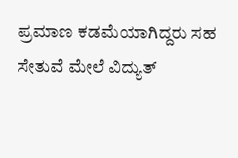ಪ್ರಮಾಣ ಕಡಮೆಯಾಗಿದ್ದರು ಸಹ ಸೇತುವೆ ಮೇಲೆ ವಿದ್ಯುತ್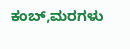ಕಂಬ್,ಮರಗಳು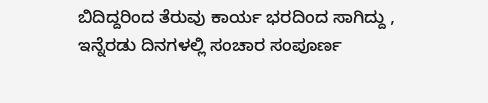ಬಿದಿದ್ದರಿಂದ ತೆರುವು ಕಾರ್ಯ ಭರದಿಂದ ಸಾಗಿದ್ದು , ಇನ್ನೆರಡು ದಿನಗಳಲ್ಲಿ ಸಂಚಾರ ಸಂಪೂರ್ಣ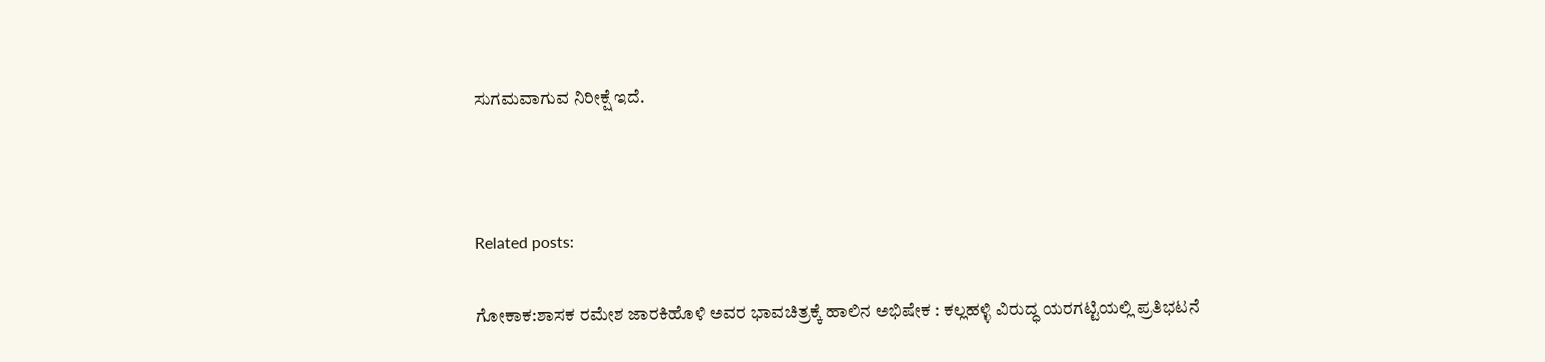ಸುಗಮವಾಗುವ ನಿರೀಕ್ಷೆ ಇದೆ.



Related posts:

ಗೋಕಾಕ:ಶಾಸಕ ರಮೇಶ ಜಾರಕಿಹೊಳಿ ಅವರ ಭಾವಚಿತ್ರಕ್ಕೆ ಹಾಲಿನ ಅಭಿಷೇಕ : ಕಲ್ಲಹಳ್ಳಿ ವಿರುದ್ಧ ಯರಗಟ್ಟಿಯಲ್ಲಿ ಪ್ರತಿಭಟನೆ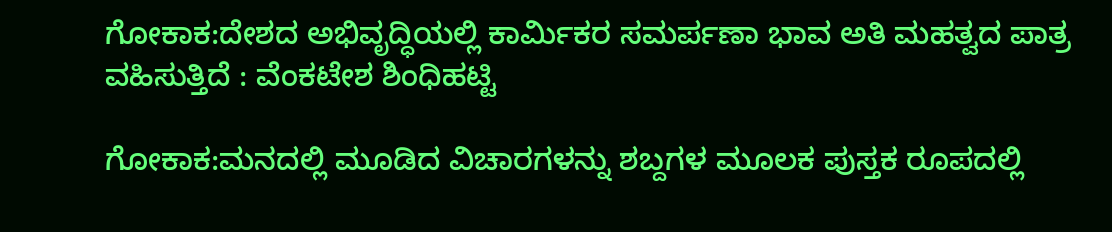ಗೋಕಾಕ:ದೇಶದ ಅಭಿವೃದ್ಧಿಯಲ್ಲಿ ಕಾರ್ಮಿಕರ ಸಮರ್ಪಣಾ ಭಾವ ಅತಿ ಮಹತ್ವದ ಪಾತ್ರ ವಹಿಸುತ್ತಿದೆ : ವೆಂಕಟೇಶ ಶಿಂಧಿಹಟ್ಟಿ

ಗೋಕಾಕ:ಮನದಲ್ಲಿ ಮೂಡಿದ ವಿಚಾರಗಳನ್ನು ಶಬ್ದಗಳ ಮೂಲಕ ಪುಸ್ತಕ ರೂಪದಲ್ಲಿ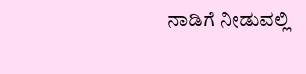ನಾಡಿಗೆ ನೀಡುವಲ್ಲಿ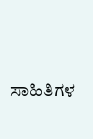ಸಾಹಿತಿಗಳ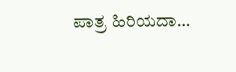ಪಾತ್ರ ಹಿರಿಯದಾ…